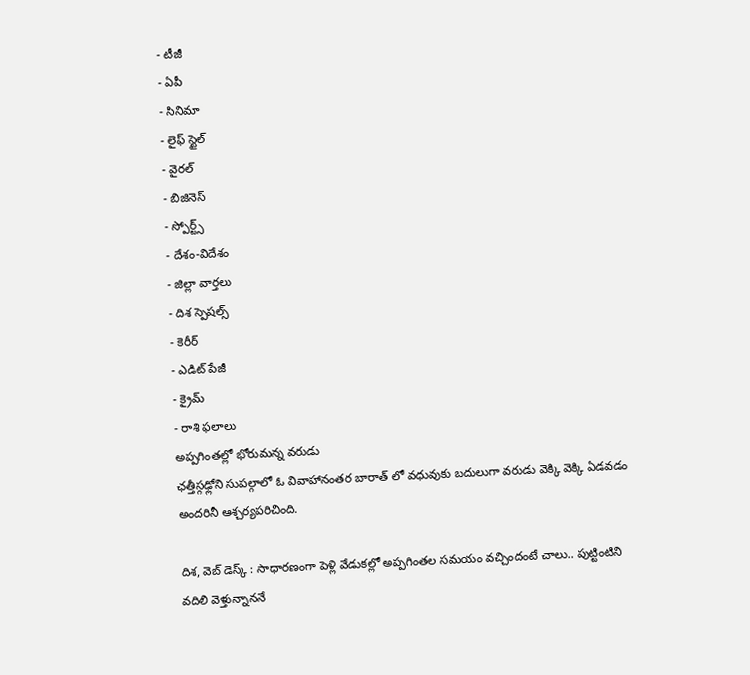- టీజీ
- ఏపీ
- సినిమా
- లైఫ్ స్టైల్
- వైరల్
- బిజినెస్
- స్పోర్ట్స్
- దేశం-విదేశం
- జిల్లా వార్తలు
- దిశ స్పెషల్స్
- కెరీర్
- ఎడిట్ పేజీ
- క్రైమ్
- రాశి ఫలాలు
అప్పగింతల్లో భోరుమన్న వరుడు
ఛత్తీస్గఢ్లోని సుపల్గాలో ఓ వివాహానంతర బారాత్ లో వధువుకు బదులుగా వరుడు వెక్కి వెక్కి ఏడవడం అందరినీ ఆశ్చర్యపరిచింది.

దిశ, వెబ్ డెస్క్ : సాధారణంగా పెళ్లి వేడుకల్లో అప్పగింతల సమయం వచ్చిందంటే చాలు.. పుట్టింటిని వదిలి వెళ్తున్నాననే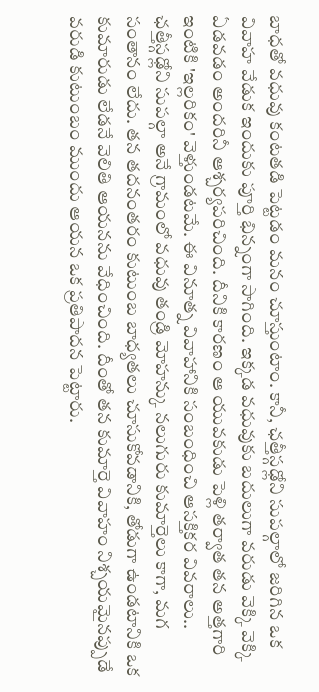బాధతో వధువు కంటతడి పెట్టడం మనం చూస్తుంటాం. కానీ, ఛత్తీస్గఢ్లోని సుపల్గాలో జరిగిన ఒక వివాహ వేడుక ఇందుకు పూర్తి భిన్నంగా సాగింది. ఇక్కడ వధువుకు బదులుగా వరుడు వెక్కి వెక్కి ఏడవడం అందరినీ ఆశ్చర్యపరిచింది. దీనికి కారణం ఆ యువకుడు పెళ్లి తర్వాత తన అత్తగారి ఇంటికి 'ఇల్లరికం' వెళ్తుండటమే. ఈ వినూత్న వివాహానికి సంబంధించి ఆసక్తికర వివరాలు.. ఛత్తీస్గఢ్లోని సుపల్గా అనే గ్రామంలో వధువు తండ్రి మోహన్కు నలుగురు కుమార్తెలు కాగా, మగ సంతానం లేదు. తన తదనంతరం కుటుంబ బాధ్యతలు చూసుకోవడానికి, తోడుగా ఉండటానికి ఒక కుమారుడు లేడనే వెలితి ఆయనను వేధించింది. దీంతో తన కుమార్తె వివాహం నిశ్చయమైనప్పుడే వరుడి కుటుంబం ముందు ఆయన ఒక ప్రతిపాదన పెట్టారు.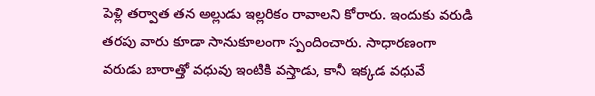పెళ్లి తర్వాత తన అల్లుడు ఇల్లరికం రావాలని కోరారు. ఇందుకు వరుడి తరపు వారు కూడా సానుకూలంగా స్పందించారు. సాధారణంగా వరుడు బారాత్తో వధువు ఇంటికి వస్తాడు, కానీ ఇక్కడ వధువే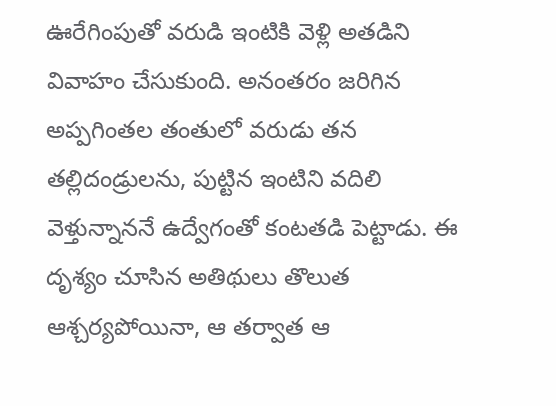ఊరేగింపుతో వరుడి ఇంటికి వెళ్లి అతడిని వివాహం చేసుకుంది. అనంతరం జరిగిన అప్పగింతల తంతులో వరుడు తన తల్లిదండ్రులను, పుట్టిన ఇంటిని వదిలి వెళ్తున్నాననే ఉద్వేగంతో కంటతడి పెట్టాడు. ఈ దృశ్యం చూసిన అతిథులు తొలుత ఆశ్చర్యపోయినా, ఆ తర్వాత ఆ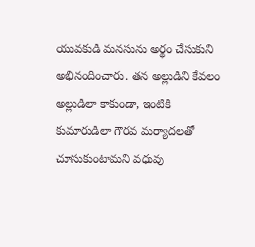యువకుడి మనసును అర్థం చేసుకుని అభినందించారు. తన అల్లుడిని కేవలం అల్లుడిలా కాకుండా, ఇంటికి కుమారుడిలా గౌరవ మర్యాదలతో చూసుకుంటామని వధువు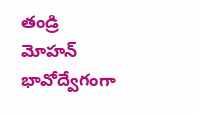తండ్రి మోహన్ భావోద్వేగంగా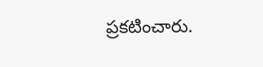ప్రకటించారు.